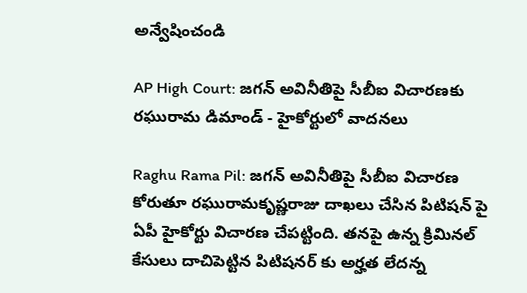అన్వేషించండి

AP High Court: జగన్ అవినీతిపై సీబీఐ విచారణకు రఘురామ డిమాండ్ - హైకోర్టులో వాదనలు

Raghu Rama Pil: జగన్ అవినీతిపై సీబీఐ విచారణ కోరుతూ రఘురామకృష్ణరాజు దాఖలు చేసిన పిటిషన్ పై ఏపీ హైకోర్టు విచారణ చేపట్టింది. తనపై ఉన్న క్రిమినల్ కేసులు దాచిపెట్టిన పిటిషనర్ కు అర్హత లేదన్న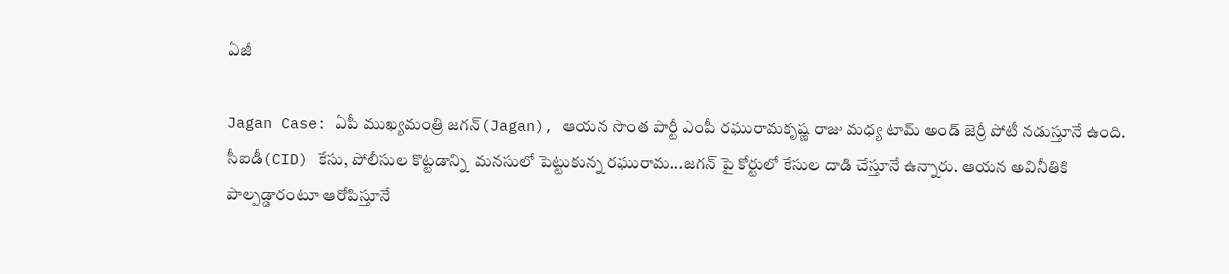ఏజీ

Jagan Case: ఏపీ ముఖ్యమంత్రి జగన్(Jagan), ఆయన సొంత పార్టీ ఎంపీ రఘురామకృష్ణ రాజు మధ్య టామ్ అండ్ జెర్రీ పోటీ నడుస్తూనే ఉంది. సీఐడీ(CID) కేసు, పోలీసుల కొట్టడాన్ని  మనసులో పెట్టుకున్న రఘురామ...జగన్ పై కోర్టులో కేసుల దాడి చేస్తూనే ఉన్నారు. ఆయన అవినీతికి పాల్పడ్డారంటూ ఆరోపిస్తూనే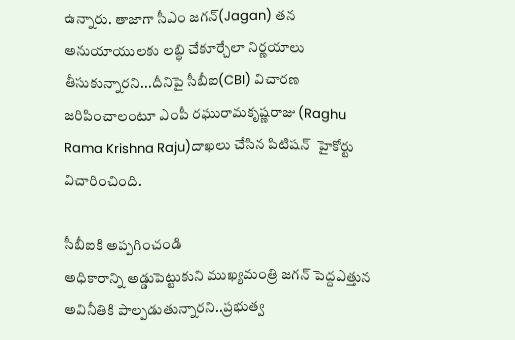ఉన్నారు. తాజాగా సీఎం జగన్(Jagan) తన అనుయాయులకు లబ్ధి చేకూర్చేలా నిర్ణయాలు తీసుకున్నారని...దీనిపై సీబీఐ(CBI) విచారణ  జరిపించాలంటూ ఎంపీ రఘురామకృష్ణరాజు (Raghu Rama Krishna Raju)దాఖలు చేసిన పిటిషన్  హైకోర్టు విచారించింది.

సీబీఐకి అప్పగించండి
అధికారాన్ని అడ్డుపెట్టుకుని ముఖ్యమంత్రి జగన్ పెద్దఎత్తున అవినీతికి పాల్పడుతున్నారని..ప్రభుత్వ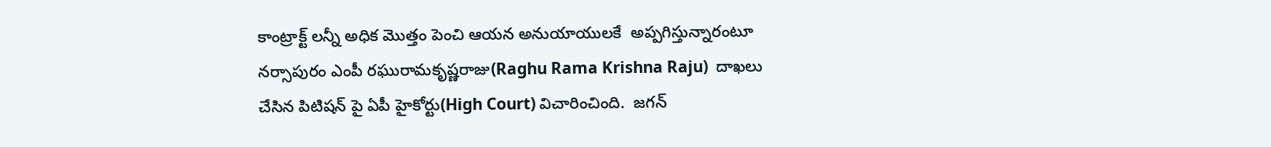కాంట్రాక్ట్ లన్నీ అధిక మొత్తం పెంచి ఆయన అనుయాయులకే  అప్పగిస్తున్నారంటూ  నర్సాపురం ఎంపీ రఘురామకృష్ణరాజు(Raghu Rama Krishna Raju)  దాఖలు చేసిన పిటిషన్ పై ఏపీ హైకోర్టు(High Court) విచారించింది.  జగన్‌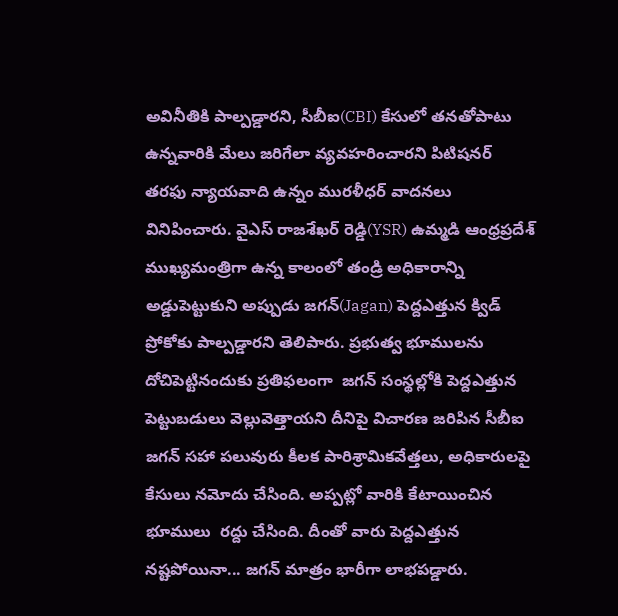అవినీతికి పాల్పడ్డారని, సీబీఐ(CBI) కేసులో తనతోపాటు ఉన్నవారికి మేలు జరిగేలా వ్యవహరించారని పిటిషనర్‌ తరఫు న్యాయవాది ఉన్నం మురళీధర్‌ వాదనలు వినిపించారు. వైఎస్ రాజశేఖర్ రెడ్డి(YSR) ఉమ్మడి ఆంధ్రప్రదేశ్ ముఖ్యమంత్రిగా ఉన్న కాలంలో తండ్రి అధికారాన్ని అడ్డుపెట్టుకుని అప్పుడు జగన్(Jagan) పెద్దఎత్తున క్విడ్ ప్రోకోకు పాల్పడ్డారని తెలిపారు. ప్రభుత్వ భూములను  దోచిపెట్టినందుకు ప్రతిఫలంగా  జగన్ సంస్థల్లోకి పెద్దఎత్తున పెట్టుబడులు వెల్లువెత్తాయని దీనిపై విచారణ జరిపిన సీబీఐ జగన్ సహా పలువురు కీలక పారిశ్రామికవేత్తలు, అధికారులపై కేసులు నమోదు చేసింది. అప్పట్లో వారికి కేటాయించిన భూములు  రద్దు చేసింది. దీంతో వారు పెద్దఎత్తున నష్టపోయినా... జగన్ మాత్రం భారీగా లాభపడ్డారు.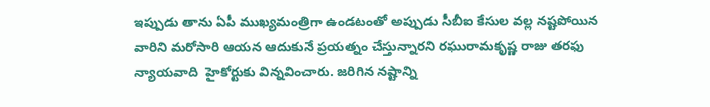ఇప్పుడు తాను ఏపీ ముఖ్యమంత్రిగా ఉండటంతో అప్పుడు సీబీఐ కేసుల వల్ల నష్టపోయిన వారిని మరోసారి ఆయన ఆదుకునే ప్రయత్నం చేస్తున్నారని రఘురామకృష్ణ రాజు తరఫు న్యాయవాది  హైకోర్టుకు విన్నవించారు. జరిగిన నష్టాన్ని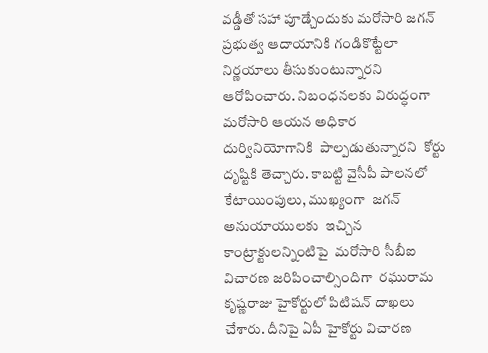వడ్డీతో సహా పూడ్చేందుకు మరోసారి జగన్ ప్రభుత్వ ఆదాయానికి గండికొట్టేలా నిర్ణయాలు తీసుకుంటున్నారని ఆరోపించారు. నిబంధనలకు విరుద్ధంగా మరోసారి ఆయన అధికార దుర్వినియోగానికి  పాల్పడుతున్నారని  కోర్టు దృష్టికి తెచ్చారు. కాబట్టి వైసీపీ పాలనలో కేటాయింపులు, ముఖ్యంగా  జగన్  అనుయాయులకు  ఇచ్చిన కాంట్రాక్టులన్నింటిపై  మరోసారి సీబీఐ విచారణ జరిపించాల్సిందిగా  రఘురామ కృష్ణరాజు హైకోర్టులో పిటిషన్ దాఖలు చేశారు. దీనిపై ఏపీ హైకోర్టు విచారణ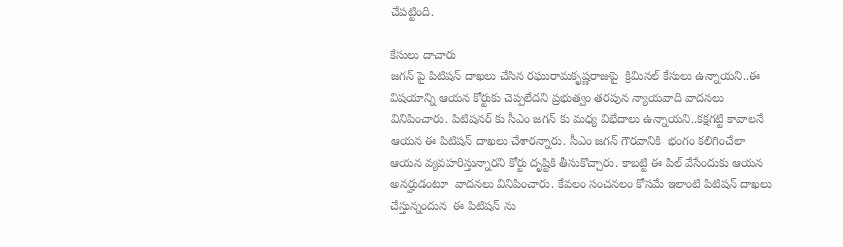చేపట్టింది.

కేసులు దాచారు
జగన్ పై పిటిషన్ దాఖలు చేసిన రఘురామకృష్ణరాజుపై  క్రిమినల్ కేసులు ఉన్నాయని..ఈ విషయాన్ని ఆయన కోర్టుకు చెప్పలేదని ప్రభుత్వం తరపున న్యాయవాది వాదనలు వినిపించారు. పిటిషనర్ కు సీఎం జగన్ కు మధ్య విభేదాలు ఉన్నాయని..కక్షగట్టి కావాలనే ఆయన ఈ పిటిషన్ దాఖలు చేశారన్నారు. సీఎం జగన్ గౌరవానికి  భంగం కలిగించేలా ఆయన వ్యవహరిస్తున్నారని కోర్టు దృష్టికి తీసుకొచ్చారు. కాబట్టి ఈ పిల్ వేసేందుకు ఆయన అనర్హుడంటూ  వాదనలు వినిపించారు. కేవలం సంచనలం కోసమే ఇలాంటి పిటిషన్ దాఖలు చేస్తున్నందున  ఈ పిటిషన్ ను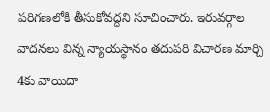పరిగణలోకి తీసుకోవద్దని సూచించారు. ఇరువర్గాల వాదనలు విన్న న్యాయస్థానం తదుపరి విచారణ మార్చి 4కు వాయిదా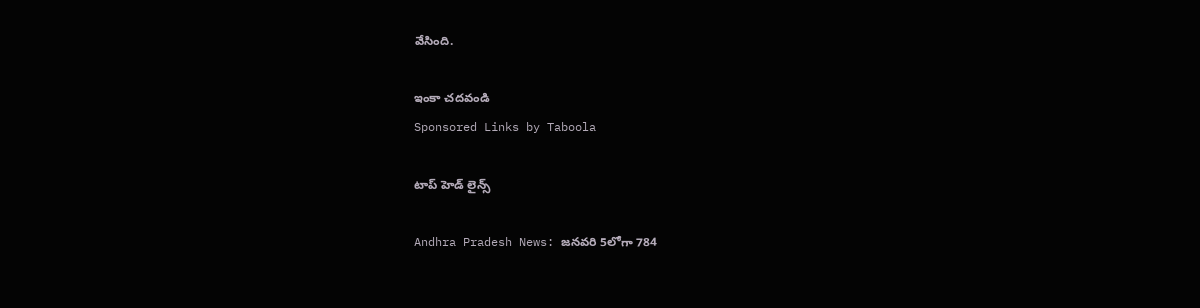వేసింది.

ఇంకా చదవండి
Sponsored Links by Taboola

టాప్ హెడ్ లైన్స్

Andhra Pradesh News: జనవరి 5లోగా 784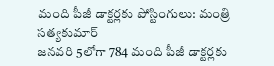మంది పీజీ డాక్టర్లకు పోస్టింగులు: మంత్రి సత్యకుమార్
జనవరి 5లోగా 784 మంది పీజీ డాక్టర్లకు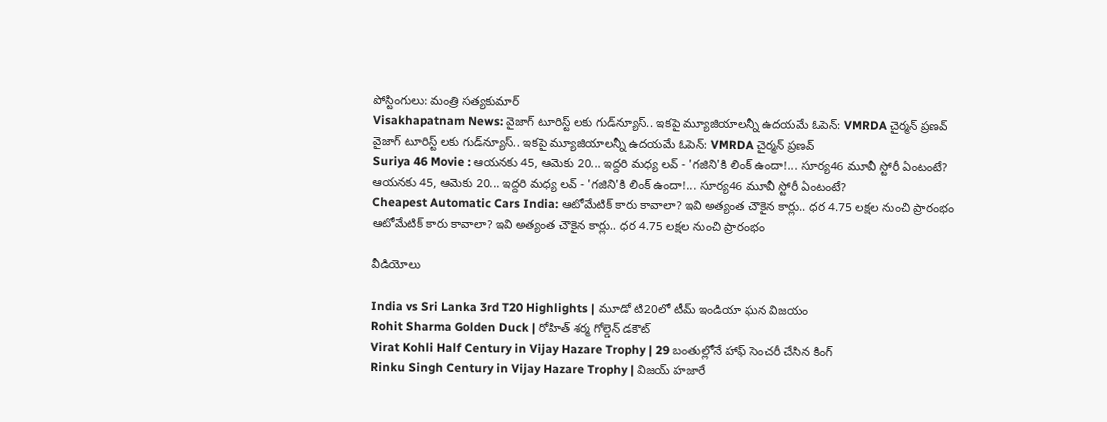పోస్టింగులు: మంత్రి సత్యకుమార్
Visakhapatnam News: వైజాగ్ టూరిస్ట్ లకు గుడ్‌న్యూస్.. ఇకపై మ్యూజియాలన్నీ ఉదయమే ఓపెన్: VMRDA చైర్మన్ ప్రణవ్
వైజాగ్ టూరిస్ట్ లకు గుడ్‌న్యూస్.. ఇకపై మ్యూజియాలన్నీ ఉదయమే ఓపెన్: VMRDA చైర్మన్ ప్రణవ్
Suriya 46 Movie : ఆయనకు 45, ఆమెకు 20... ఇద్దరి మధ్య లవ్ - 'గజిని'కి లింక్ ఉందా!... సూర్య46 మూవీ స్టోరీ ఏంటంటే?
ఆయనకు 45, ఆమెకు 20... ఇద్దరి మధ్య లవ్ - 'గజిని'కి లింక్ ఉందా!... సూర్య46 మూవీ స్టోరీ ఏంటంటే?
Cheapest Automatic Cars India: ఆటోమేటిక్ కారు కావాలా? ఇవి అత్యంత చౌకైన కార్లు.. ధర 4.75 లక్షల నుంచి ప్రారంభం
ఆటోమేటిక్ కారు కావాలా? ఇవి అత్యంత చౌకైన కార్లు.. ధర 4.75 లక్షల నుంచి ప్రారంభం

వీడియోలు

India vs Sri Lanka 3rd T20 Highlights | మూడో టి20లో టీమ్ ఇండియా ఘన విజయం
Rohit Sharma Golden Duck | రోహిత్ శర్మ గోల్డెన్ డకౌట్
Virat Kohli Half Century in Vijay Hazare Trophy | 29 బంతుల్లోనే హాఫ్ సెంచరీ చేసిన కింగ్
Rinku Singh Century in Vijay Hazare Trophy | విజయ్ హజారే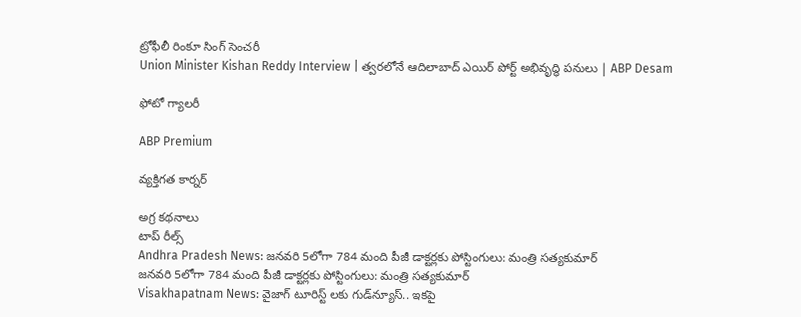ట్రోఫీలీ రింకూ సింగ్ సెంచరీ
Union Minister Kishan Reddy Interview | త్వరలోనే ఆదిలాబాద్ ఎయిర్ పోర్ట్ అభివృద్ధి పనులు | ABP Desam

ఫోటో గ్యాలరీ

ABP Premium

వ్యక్తిగత కార్నర్

అగ్ర కథనాలు
టాప్ రీల్స్
Andhra Pradesh News: జనవరి 5లోగా 784 మంది పీజీ డాక్టర్లకు పోస్టింగులు: మంత్రి సత్యకుమార్
జనవరి 5లోగా 784 మంది పీజీ డాక్టర్లకు పోస్టింగులు: మంత్రి సత్యకుమార్
Visakhapatnam News: వైజాగ్ టూరిస్ట్ లకు గుడ్‌న్యూస్.. ఇకపై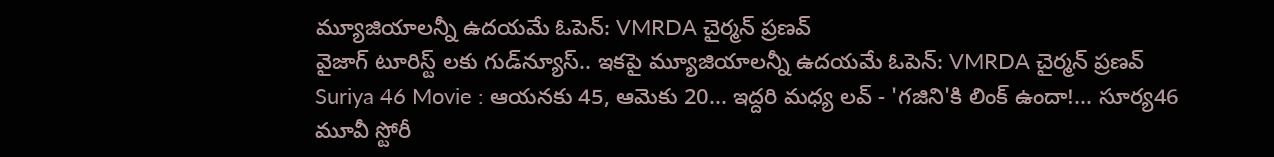మ్యూజియాలన్నీ ఉదయమే ఓపెన్: VMRDA చైర్మన్ ప్రణవ్
వైజాగ్ టూరిస్ట్ లకు గుడ్‌న్యూస్.. ఇకపై మ్యూజియాలన్నీ ఉదయమే ఓపెన్: VMRDA చైర్మన్ ప్రణవ్
Suriya 46 Movie : ఆయనకు 45, ఆమెకు 20... ఇద్దరి మధ్య లవ్ - 'గజిని'కి లింక్ ఉందా!... సూర్య46 మూవీ స్టోరీ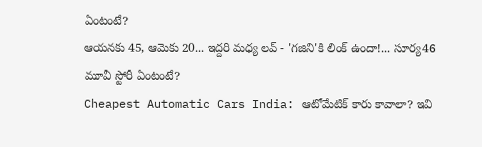ఏంటంటే?
ఆయనకు 45, ఆమెకు 20... ఇద్దరి మధ్య లవ్ - 'గజిని'కి లింక్ ఉందా!... సూర్య46 మూవీ స్టోరీ ఏంటంటే?
Cheapest Automatic Cars India: ఆటోమేటిక్ కారు కావాలా? ఇవి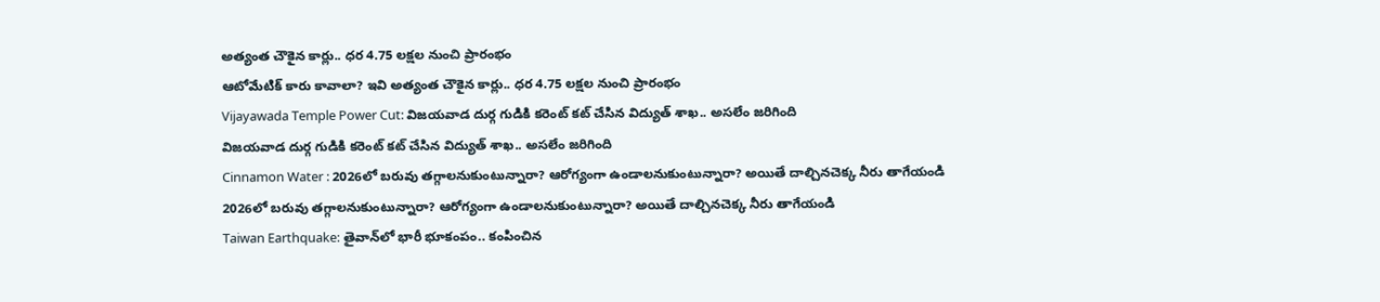అత్యంత చౌకైన కార్లు.. ధర 4.75 లక్షల నుంచి ప్రారంభం
ఆటోమేటిక్ కారు కావాలా? ఇవి అత్యంత చౌకైన కార్లు.. ధర 4.75 లక్షల నుంచి ప్రారంభం
Vijayawada Temple Power Cut: విజయవాడ దుర్గ గుడికి కరెంట్ కట్ చేసిన విద్యుత్ శాఖ.. అసలేం జరిగింది
విజయవాడ దుర్గ గుడికి కరెంట్ కట్ చేసిన విద్యుత్ శాఖ.. అసలేం జరిగింది
Cinnamon Water : 2026లో బరువు తగ్గాలనుకుంటున్నారా? ఆరోగ్యంగా ఉండాలనుకుంటున్నారా? అయితే దాల్చినచెక్క నీరు తాగేయండి
2026లో బరువు తగ్గాలనుకుంటున్నారా? ఆరోగ్యంగా ఉండాలనుకుంటున్నారా? అయితే దాల్చినచెక్క నీరు తాగేయండి
Taiwan Earthquake: తైవాన్‌లో భారీ భూకంపం.. కంపించిన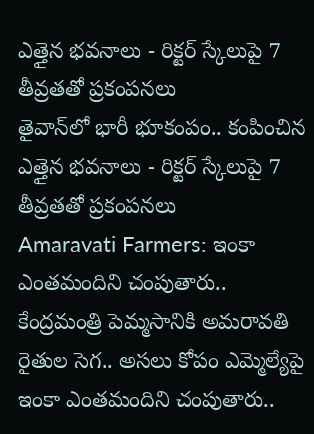ఎత్తైన భవనాలు - రిక్టర్ స్కేలుపై 7 తీవ్రతతో ప్రకంపనలు
తైవాన్‌లో భారీ భూకంపం.. కంపించిన ఎత్తైన భవనాలు - రిక్టర్ స్కేలుపై 7 తీవ్రతతో ప్రకంపనలు
Amaravati Farmers: ఇంకా ఎంతమందిని చంపుతారు.. కేంద్రమంత్రి పెమ్మసానికి అమరావతి రైతుల సెగ.. అసలు కోపం ఎమ్మెల్యేపై
ఇంకా ఎంతమందిని చంపుతారు..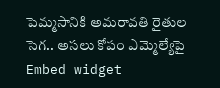పెమ్మసానికి అమరావతి రైతుల సెగ.. అసలు కోపం ఎమ్మెల్యేపై
Embed widget